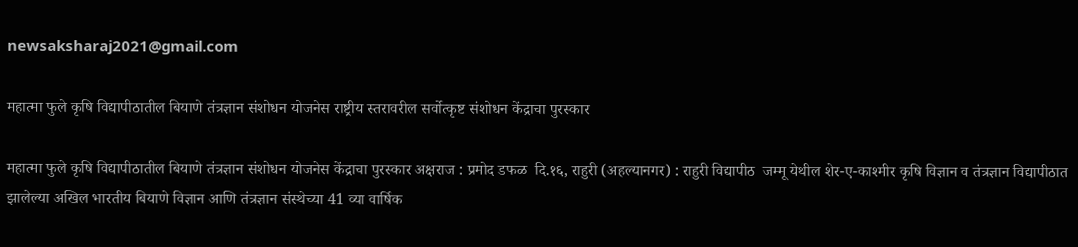newsaksharaj2021@gmail.com

महात्मा फुले कृषि विद्यापीठातील बियाणे तंत्रज्ञान संशोधन योजनेस राष्ट्रीय स्तरावरील सर्वोत्कृष्ट संशोधन केंद्राचा पुरस्कार

महात्मा फुले कृषि विद्यापीठातील बियाणे तंत्रज्ञान संशोधन योजनेस केंद्राचा पुरस्कार अक्षराज : प्रमोद डफळ  दि.१६, राहुरी (अहल्यानगर) : राहुरी विद्यापीठ  जम्मू येथील शेर-ए-काश्मीर कृषि विज्ञान व तंत्रज्ञान विद्यापीठात झालेल्या अखिल भारतीय बियाणे विज्ञान आणि तंत्रज्ञान संस्थेच्या 41 व्या वार्षिक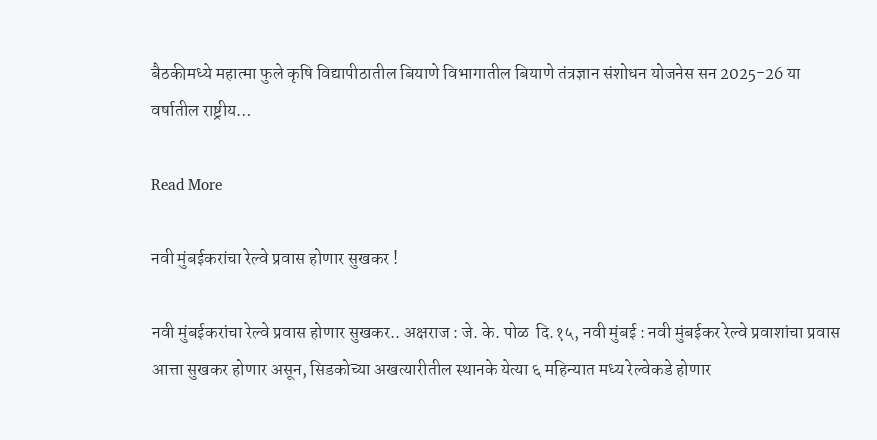बैठकीमध्ये महात्मा फुले कृषि विद्यापीठातील बियाणे विभागातील बियाणे तंत्रज्ञान संशोधन योजनेस सन 2025-26 या वर्षातील राष्ट्रीय…

Read More

नवी मुंबईकरांचा रेल्वे प्रवास होणार सुखकर !

नवी मुंबईकरांचा रेल्वे प्रवास होणार सुखकर.. अक्षराज : जे. के. पोळ  दि.१५, नवी मुंबई : नवी मुंबईकर रेल्वे प्रवाशांचा प्रवास आत्ता सुखकर होणार असून, सिडकोच्या अखत्यारीतील स्थानके येत्या ६ महिन्यात मध्य रेल्वेकडे होणार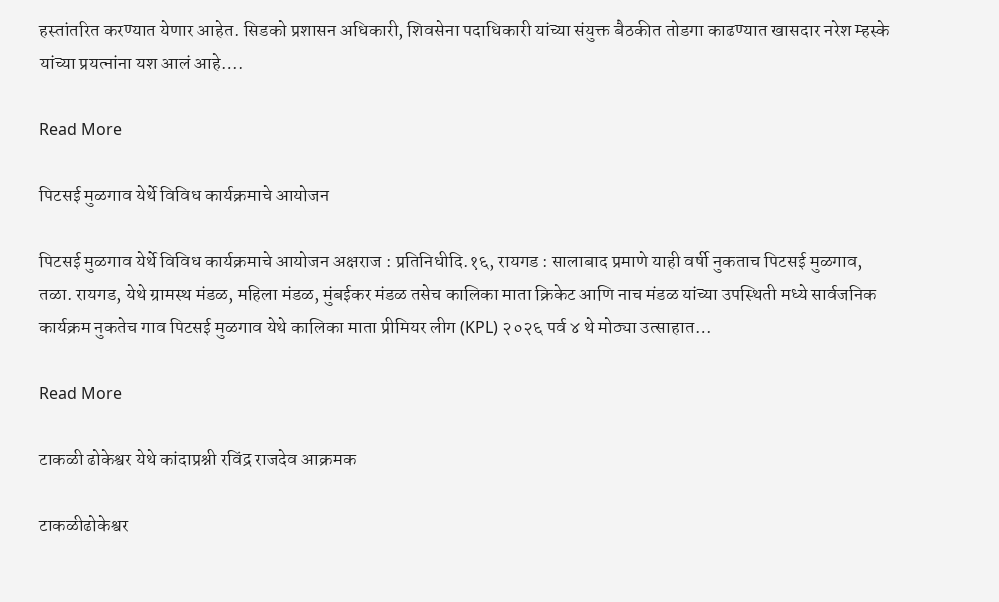हस्तांतरित करण्यात येणार आहेत. सिडको प्रशासन अधिकारी, शिवसेना पदाधिकारी यांच्या संयुक्त बैठकीत तोडगा काढण्यात खासदार नरेश म्हस्के यांच्या प्रयत्नांना यश आलं आहे….

Read More

पिटसई मुळगाव येर्थे विविध कार्यक्रमाचे आयोजन

पिटसई मुळगाव येर्थे विविध कार्यक्रमाचे आयोजन अक्षराज : प्रतिनिधीदि.१६, रायगड : सालाबाद प्रमाणे याही वर्षी नुकताच पिटसई मुळगाव, तळा. रायगड, येथे ग्रामस्थ मंडळ, महिला मंडळ, मुंबईकर मंडळ तसेच कालिका माता क्रिकेट आणि नाच मंडळ यांच्या उपस्थिती मध्ये सार्वजनिक कार्यक्रम नुकतेच गाव पिटसई मुळगाव येथे कालिका माता प्रीमियर लीग (KPL) २०२६ पर्व ४ थे मोठ्या उत्साहात…

Read More

टाकळी ढोकेश्वर येथे कांदाप्रश्नी रविंद्र राजदेव आक्रमक

टाकळीढोकेश्वर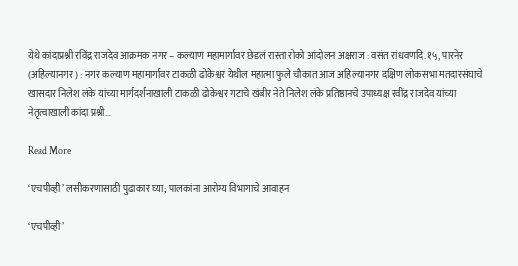येथे कांदाप्रश्नी रविंद्र राजदेव आक्रमक नगर – कल्याण महामार्गावर छेडलं रास्ता रोको आंदोलन अक्षराज : वसंत रांधवणदि.१५, पारनेर (अहिल्यानगर) : नगर कल्याण महामार्गावर टाकळी ढोकेश्वर येथील महात्मा फुले चौकात आज अहिल्यानगर दक्षिण लोकसभा मतदारसंघाचे खासदार निलेश लंके यांच्या मार्गदर्शनाखाली टाकळी ढोकेश्वर गटाचे खंबीर नेते निलेश लंके प्रतिष्ठानचे उपाध्यक्ष रवींद्र राजदेव यांच्या नेतृत्वाखाली कांदा प्रश्नी…

Read More

‘एचपीव्ही’ लसीकरणासाठी पुढाकार घ्या; पालकांना आरोग्य विभागाचे आवाहन

‘एचपीव्ही’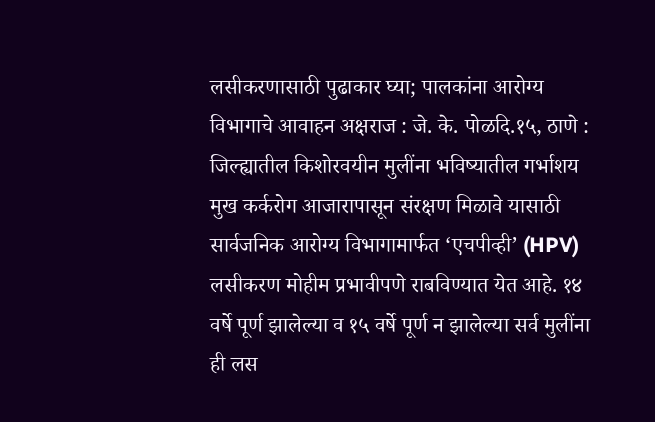लसीकरणासाठी पुढाकार घ्या; पालकांना आरोग्य विभागाचे आवाहन अक्षराज : जे. के. पोळदि.१५, ठाणे : जिल्ह्यातील किशोरवयीन मुलींना भविष्यातील गर्भाशय मुख कर्करोग आजारापासून संरक्षण मिळावे यासाठी सार्वजनिक आरोग्य विभागामार्फत ‘एचपीव्ही’ (HPV) लसीकरण मोहीम प्रभावीपणे राबविण्यात येत आहे. १४ वर्षे पूर्ण झालेल्या व १५ वर्षे पूर्ण न झालेल्या सर्व मुलींना ही लस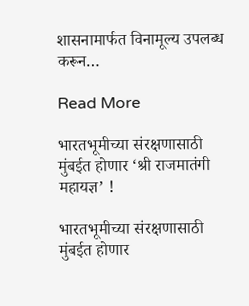शासनामार्फत विनामूल्य उपलब्ध करून…

Read More

भारतभूमीच्या संरक्षणासाठी मुंबईत होणार ‘श्री राजमातंगी महायज्ञ’ !

भारतभूमीच्या संरक्षणासाठी मुंबईत होणार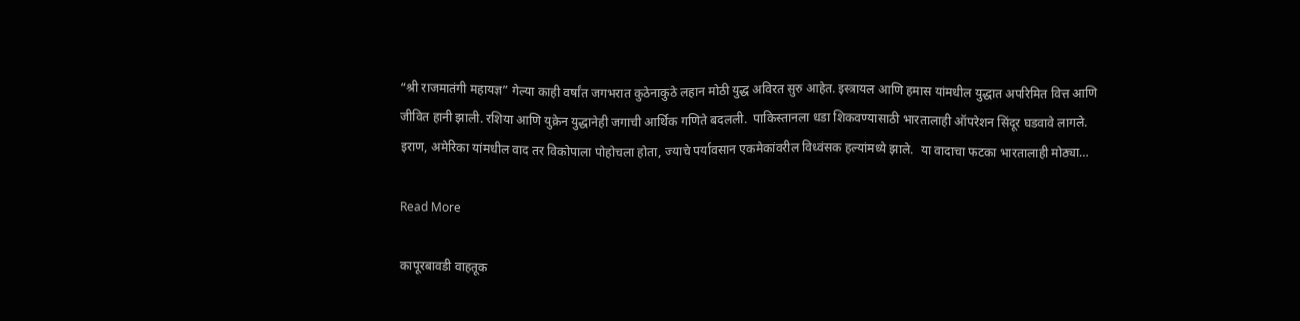“श्री राजमातंगी महायज्ञ” गेल्या काही वर्षांत जगभरात कुठेनाकुठे लहान मोठी युद्ध अविरत सुरु आहेत. इस्त्रायल आणि हमास यांमधील युद्धात अपरिमित वित्त आणि जीवित हानी झाली. रशिया आणि युक्रेन युद्धानेही जगाची आर्थिक गणिते बदलली.  पाकिस्तानला धडा शिकवण्यासाठी भारतालाही ऑपरेशन सिंदूर घडवावे लागले.  इराण, अमेरिका यांमधील वाद तर विकोपाला पोहोचला होता, ज्याचे पर्यावसान एकमेकांवरील विध्वंसक हल्यांमध्ये झाले.  या वादाचा फटका भारतालाही मोठ्या…

Read More

कापूरबावडी वाहतूक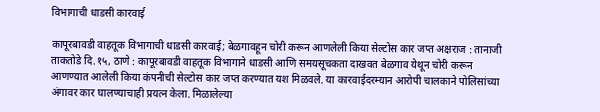विभागाची धाडसी कारवाई

कापूरबावडी वाहतूक विभागाची धाडसी कारवाई; बेळगावहून चोरी करून आणलेली किया सेल्टोस कार जप्त अक्षराज : तानाजी ताकतोडे दि.१५, ठाणे : कापूरबावडी वाहतूक विभागाने धाडसी आणि समयसूचकता दाखवत बेळगाव येथून चोरी करून आणण्यात आलेली किया कंपनीची सेल्टोस कार जप्त करण्यात यश मिळवले. या कारवाईदरम्यान आरोपी चालकाने पोलिसांच्या अंगावर कार घालण्याचाही प्रयत्न केला. मिळालेल्या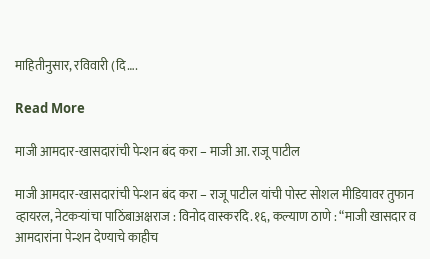माहितीनुसार, रविवारी (दि….

Read More

माजी आमदार-खासदारांची पेन्शन बंद करा – माजी आ. राजू पाटील

माजी आमदार-खासदारांची पेन्शन बंद करा – राजू पाटील यांची पोस्ट सोशल मीडियावर तुफान व्हायरल, नेटकऱ्यांचा पाठिंबाअक्षराज : विनोद वास्करदि.१६, कल्याण ठाणे : “माजी खासदार व आमदारांना पेन्शन देण्याचे काहीच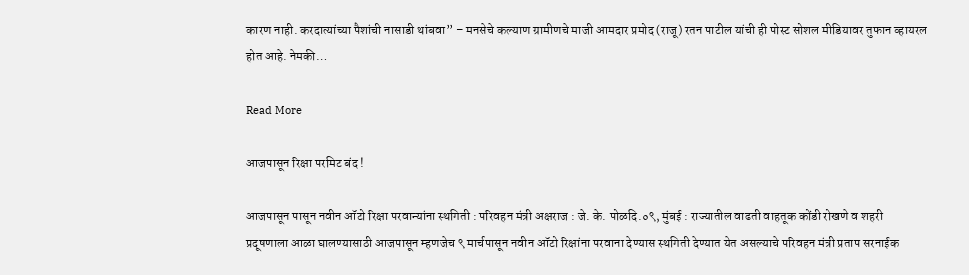कारण नाही. करदात्यांच्या पैशांची नासाडी थांबवा” – मनसेचे कल्याण ग्रामीणचे माजी आमदार प्रमोद (राजू) रतन पाटील यांची ही पोस्ट सोशल मीडियावर तुफान व्हायरल होत आहे. नेमकी…

Read More

आजपासून रिक्षा परमिट बंद !

आजपासून पासून नवीन ऑटो रिक्षा परवान्यांना स्थगिती : परिवहन मंत्री अक्षराज : जे. के. पोळदि.०९, मुंबई : राज्यातील वाढती वाहतूक कोंडी रोखणे व शहरी प्रदूषणाला आळा घालण्यासाठी आजपासून म्हणजेच ९ मार्चपासून नवीन ऑटो रिक्षांना परवाना देण्यास स्थगिती देण्यात येत असल्याचे परिवहन मंत्री प्रताप सरनाईक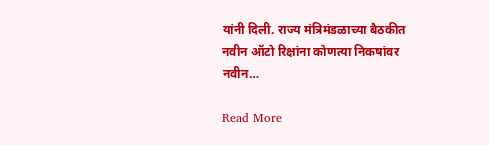यांनी दिली. राज्य मंत्रिमंडळाच्या बैठकीत नवीन ऑटो रिक्षांना कोणत्या निकषांवर नवीन…

Read More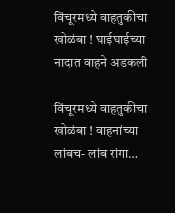विंचूरमध्ये वाहतुकीचा खोळंबा ! घाईघाईच्या नादात वाहने अडकली

विंचूरमध्ये वाहतुकीचा खोळंबा ! वाहनांच्या लांबच- लांब रांगा…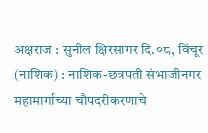अक्षराज : सुनील क्षिरसागर दि.०८, विंचूर (नाशिक) : नाशिक-छत्रपती संभाजीनगर महामार्गाच्या चौपदरीकरणाचे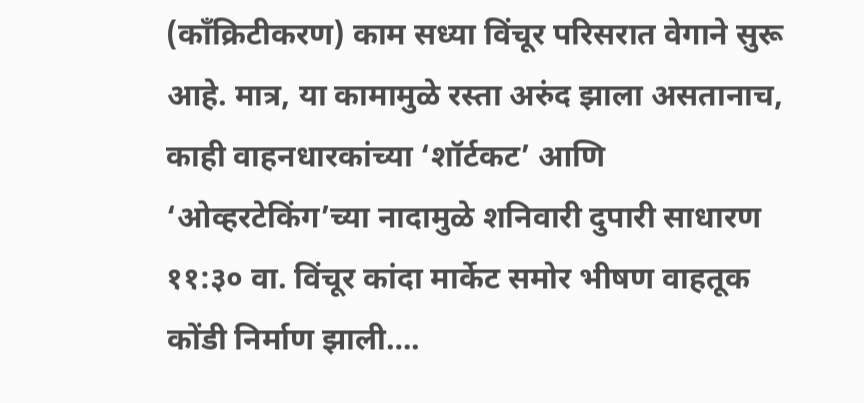(काँक्रिटीकरण) काम सध्या विंचूर परिसरात वेगाने सुरू आहे. मात्र, या कामामुळे रस्ता अरुंद झाला असतानाच, काही वाहनधारकांच्या ‘शॉर्टकट’ आणि ‘ओव्हरटेकिंग’च्या नादामुळे शनिवारी दुपारी साधारण ११:३० वा. विंचूर कांदा मार्केट समोर भीषण वाहतूक कोंडी निर्माण झाली….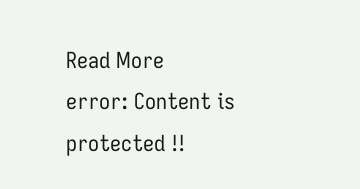Read More
error: Content is protected !!